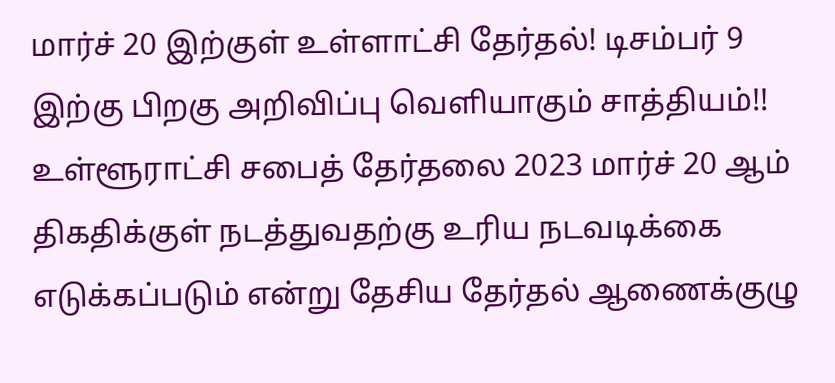மார்ச் 20 இற்குள் உள்ளாட்சி தேர்தல்! டிசம்பர் 9 இற்கு பிறகு அறிவிப்பு வெளியாகும் சாத்தியம்!!
உள்ளூராட்சி சபைத் தேர்தலை 2023 மார்ச் 20 ஆம் திகதிக்குள் நடத்துவதற்கு உரிய நடவடிக்கை எடுக்கப்படும் என்று தேசிய தேர்தல் ஆணைக்குழு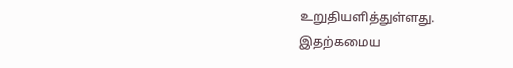உறுதியளித்துள்ளது.
இதற்கமைய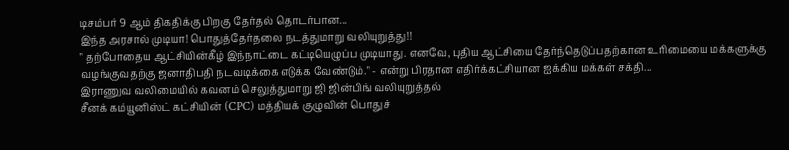டிசம்பர் 9 ஆம் திகதிக்கு பிறகு தேர்தல் தொடர்பான...
இந்த அரசால் முடியா! பொதுத்தேர்தலை நடத்துமாறு வலியுறுத்து!!
" தற்போதைய ஆட்சியின்கீழ் இந்நாட்டை கட்டியெழுப்ப முடியாது. எனவே, புதிய ஆட்சியை தேர்ந்தெடுப்பதற்கான உரிமையை மக்களுக்கு வழங்குவதற்கு ஜனாதிபதி நடவடிக்கை எடுக்க வேண்டும்." - என்று பிரதான எதிர்க்கட்சியான ஐக்கிய மக்கள் சக்தி...
இராணுவ வலிமையில் கவனம் செலுத்துமாறு ஜி ஜின்பிங் வலியுறுத்தல்
சீனக் கம்யூனிஸ்ட் கட்சியின் (CPC) மத்தியக் குழுவின் பொதுச்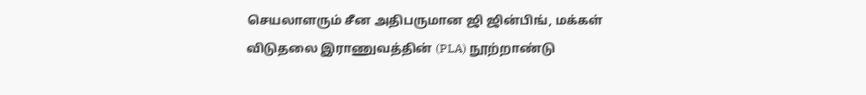செயலாளரும் சீன அதிபருமான ஜி ஜின்பிங், மக்கள் விடுதலை இராணுவத்தின் (PLA) நூற்றாண்டு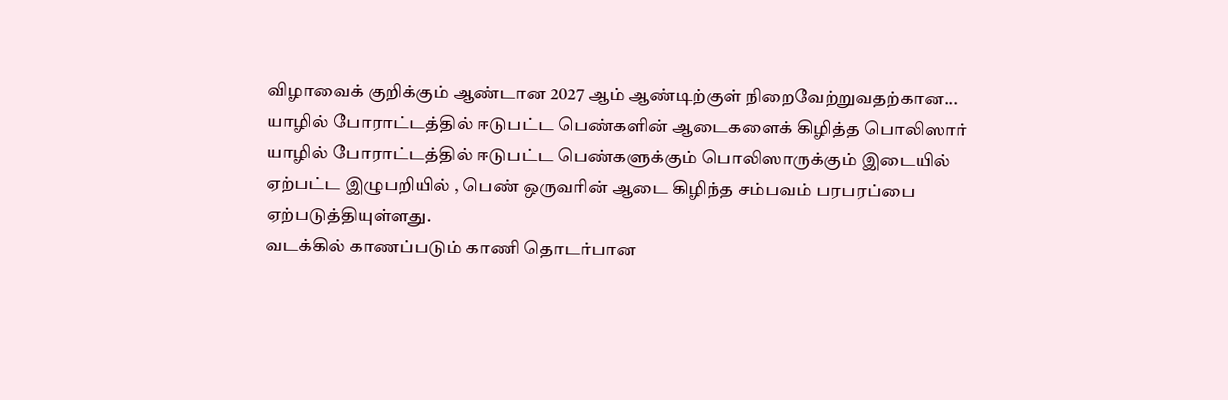விழாவைக் குறிக்கும் ஆண்டான 2027 ஆம் ஆண்டிற்குள் நிறைவேற்றுவதற்கான...
யாழில் போராட்டத்தில் ஈடுபட்ட பெண்களின் ஆடைகளைக் கிழித்த பொலிஸார்
யாழில் போராட்டத்தில் ஈடுபட்ட பெண்களுக்கும் பொலிஸாருக்கும் இடையில் ஏற்பட்ட இழுபறியில் , பெண் ஒருவரின் ஆடை கிழிந்த சம்பவம் பரபரப்பை ஏற்படுத்தியுள்ளது.
வடக்கில் காணப்படும் காணி தொடர்பான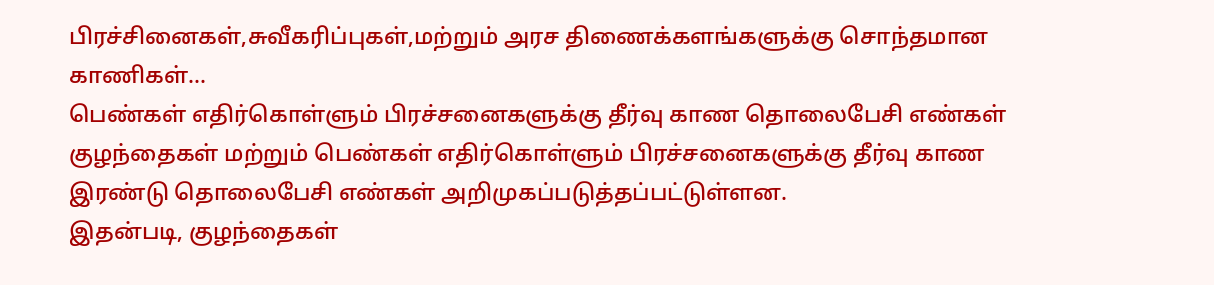பிரச்சினைகள்,சுவீகரிப்புகள்,மற்றும் அரச திணைக்களங்களுக்கு சொந்தமான காணிகள்...
பெண்கள் எதிர்கொள்ளும் பிரச்சனைகளுக்கு தீர்வு காண தொலைபேசி எண்கள்
குழந்தைகள் மற்றும் பெண்கள் எதிர்கொள்ளும் பிரச்சனைகளுக்கு தீர்வு காண இரண்டு தொலைபேசி எண்கள் அறிமுகப்படுத்தப்பட்டுள்ளன.
இதன்படி, குழந்தைகள்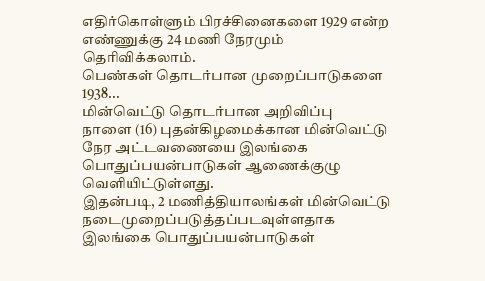எதிர்கொள்ளும் பிரச்சினைகளை 1929 என்ற எண்ணுக்கு 24 மணி நேரமும் தெரிவிக்கலாம்.
பெண்கள் தொடர்பான முறைப்பாடுகளை 1938...
மின்வெட்டு தொடர்பான அறிவிப்பு
நாளை (16) புதன்கிழமைக்கான மின்வெட்டு நேர அட்டவணையை இலங்கை பொதுப்பயன்பாடுகள் ஆணைக்குழு வெளியிட்டுள்ளது.
இதன்படி, 2 மணித்தியாலங்கள் மின்வெட்டு நடைமுறைப்படுத்தப்படவுள்ளதாக இலங்கை பொதுப்பயன்பாடுகள்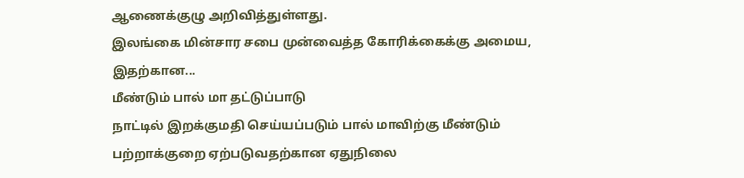ஆணைக்குழு அறிவித்துள்ளது.
இலங்கை மின்சார சபை முன்வைத்த கோரிக்கைக்கு அமைய, இதற்கான...
மீண்டும் பால் மா தட்டுப்பாடு
நாட்டில் இறக்குமதி செய்யப்படும் பால் மாவிற்கு மீண்டும் பற்றாக்குறை ஏற்படுவதற்கான ஏதுநிலை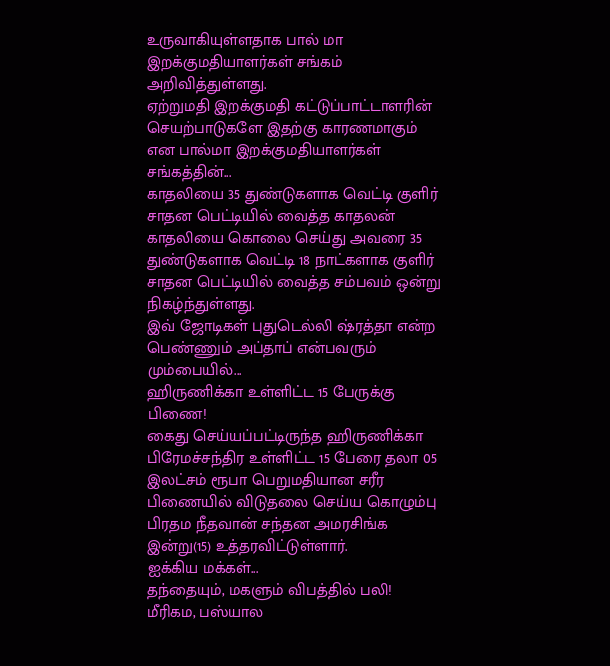உருவாகியுள்ளதாக பால் மா இறக்குமதியாளர்கள் சங்கம் அறிவித்துள்ளது.
ஏற்றுமதி இறக்குமதி கட்டுப்பாட்டாளரின் செயற்பாடுகளே இதற்கு காரணமாகும் என பால்மா இறக்குமதியாளர்கள் சங்கத்தின்...
காதலியை 35 துண்டுகளாக வெட்டி குளிர் சாதன பெட்டியில் வைத்த காதலன்
காதலியை கொலை செய்து அவரை 35 துண்டுகளாக வெட்டி 18 நாட்களாக குளிர் சாதன பெட்டியில் வைத்த சம்பவம் ஒன்று நிகழ்ந்துள்ளது.
இவ் ஜோடிகள் புதுடெல்லி ஷ்ரத்தா என்ற பெண்ணும் அப்தாப் என்பவரும் மும்பையில்...
ஹிருணிக்கா உள்ளிட்ட 15 பேருக்கு பிணை!
கைது செய்யப்பட்டிருந்த ஹிருணிக்கா பிரேமச்சந்திர உள்ளிட்ட 15 பேரை தலா 05 இலட்சம் ரூபா பெறுமதியான சரீர பிணையில் விடுதலை செய்ய கொழும்பு பிரதம நீதவான் சந்தன அமரசிங்க இன்று(15) உத்தரவிட்டுள்ளார்.
ஐக்கிய மக்கள்...
தந்தையும், மகளும் விபத்தில் பலி!
மீரிகம, பஸ்யால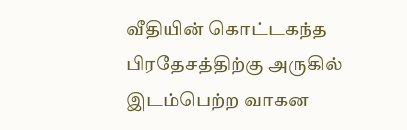வீதியின் கொட்டகந்த பிரதேசத்திற்கு அருகில் இடம்பெற்ற வாகன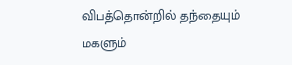விபத்தொன்றில் தந்தையும் மகளும்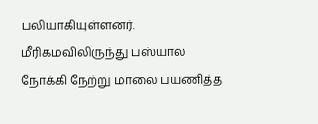பலியாகியுள்ளனர்.
மீரிகமவிலிருந்து பஸ்யால நோக்கி நேற்று மாலை பயணித்த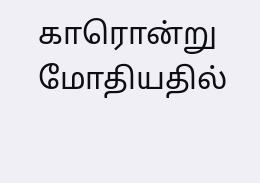காரொன்று மோதியதில்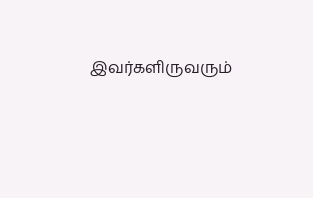இவர்களிருவரும்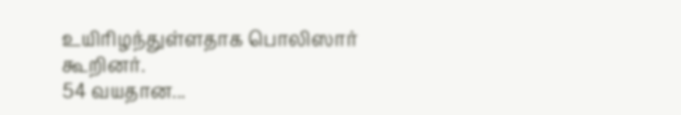உயிரிழந்துள்ளதாக பொலிஸார் கூறினர்.
54 வயதான...